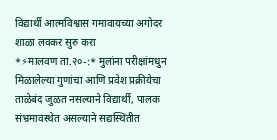विद्यार्थी आत्मविश्वास गमावायच्या अगोदर शाळा लवकर सुरु करा
*⚡मालवण ता.२०-:* मुलांना परीक्षांमधुन मिळालेल्या गुणांचा आणि प्रवेश प्रक्रीयेचा ताळेबंद जुळत नसल्याने विद्यार्थी, पालक संभ्रमावस्थेत असल्याने सद्यस्थितीत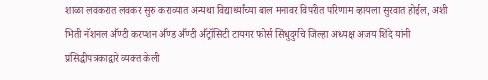शाळा लवकरात लवकर सुरु कराव्यात अन्यथा विद्यार्थ्यांच्या बाल मनावर विपरीत परिणाम व्हायला सुरवात होईल, अशी भिती नॅशनल ॳॅण्टी करप्शन ॳॅण्ड ॳॅण्टी ॳॅट्रॉसिटी टायगर फोर्स सिंधुदुर्गचे जिल्हा अध्यक्ष अजय शिंदे यांनी प्रसिद्धीपत्रकाद्वारे व्यक्त केली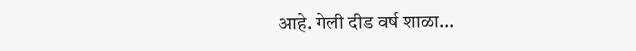आहे. गेली दीड वर्ष शाळा…